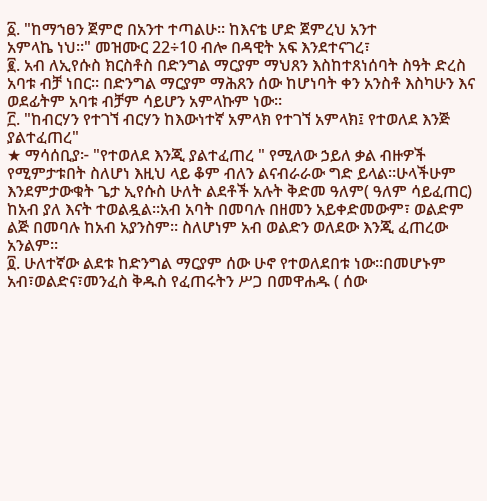፩. "ከማኀፀን ጀምሮ በአንተ ተጣልሁ። ከእናቴ ሆድ ጀምረህ አንተ
አምላኬ ነህ።" መዝሙር 22÷10 ብሎ በዳዊት አፍ እንደተናገረ፣
፪. አብ ለኢየሱስ ክርስቶስ በድንግል ማርያም ማህጸን እስከተጸነሰባት ስዓት ድረስ አባቱ ብቻ ነበር። በድንግል ማርያም ማሕጸን ሰው ከሆነባት ቀን አንስቶ እስካሁን እና ወደፊትም አባቱ ብቻም ሳይሆን አምላኩም ነው።
፫. "ከብርሃን የተገኘ ብርሃን ከእውነተኛ አምላክ የተገኘ አምላክ፤ የተወለደ እንጅ ያልተፈጠረ"
★ ማሳሰቢያ፦ "የተወለደ እንጂ ያልተፈጠረ " የሚለው ኃይለ ቃል ብዙዎች የሚምታቱበት ስለሆነ እዚህ ላይ ቆም ብለን ልናብራራው ግድ ይላል።ሁላችሁም እንደምታውቁት ጌታ ኢየሱስ ሁለት ልደቶች አሉት ቅድመ ዓለም( ዓለም ሳይፈጠር) ከአብ ያለ እናት ተወልዷል።አብ አባት በመባሉ በዘመን አይቀድመውም፣ ወልድም ልጅ በመባሉ ከአብ አያንስም። ስለሆነም አብ ወልድን ወለደው እንጂ ፈጠረው አንልም።
፬. ሁለተኛው ልደቱ ከድንግል ማርያም ሰው ሁኖ የተወለደበቱ ነው።በመሆኑም አብ፣ወልድና፣መንፈስ ቅዱስ የፈጠሩትን ሥጋ በመዋሐዱ ( ሰው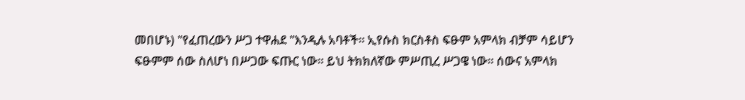መበሆኑ) "የፈጠረውን ሥጋ ተዋሐደ "እንዲሉ አባቶች። ኢየሱስ ክርስቶስ ፍፁም አምላክ ብቻም ሳይሆን ፍፁምም ሰው ስለሆነ በሥጋው ፍጡር ነው። ይህ ትክክለኛው ምሥጢረ ሥጋዌ ነው። ሰውና አምላክ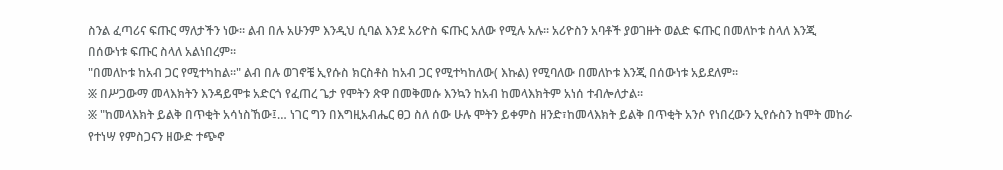ስንል ፈጣሪና ፍጡር ማለታችን ነው። ልብ በሉ አሁንም እንዲህ ሲባል እንደ አሪዮስ ፍጡር አለው የሚሉ አሉ። አሪዮስን አባቶች ያወገዙት ወልድ ፍጡር በመለኮቱ ስላለ እንጂ በሰውነቱ ፍጡር ስላለ አልነበረም።
"በመለኮቱ ከአብ ጋር የሚተካከል።" ልብ በሉ ወገኖቼ ኢየሱስ ክርስቶስ ከአብ ጋር የሚተካከለው( እኩል) የሚባለው በመለኮቱ እንጂ በሰውነቱ አይደለም።
፠ በሥጋውማ መላእክትን እንዳይሞቱ አድርጎ የፈጠረ ጌታ የሞትን ጽዋ በመቅመሱ እንኳን ከአብ ከመላእክትም አነሰ ተብሎለታል።
፠ "ከመላእክት ይልቅ በጥቂት አሳነስኸው፤… ነገር ግን በእግዚአብሔር ፀጋ ስለ ሰው ሁሉ ሞትን ይቀምስ ዘንድ፣ከመላእክት ይልቅ በጥቂት አንሶ የነበረውን ኢየሱስን ከሞት መከራ የተነሣ የምስጋናን ዘውድ ተጭኖ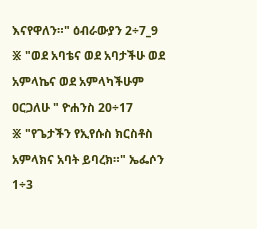እናየዋለን።" ዕብራውያን 2÷7_9
፠ "ወደ አባቴና ወደ አባታችሁ ወደ አምላኬና ወደ አምላካችሁም ዐርጋለሁ " ዮሐንስ 20÷17
፠ "የጌታችን የኢየሱስ ክርስቶስ አምላክና አባት ይባረክ።" ኤፌሶን 1÷3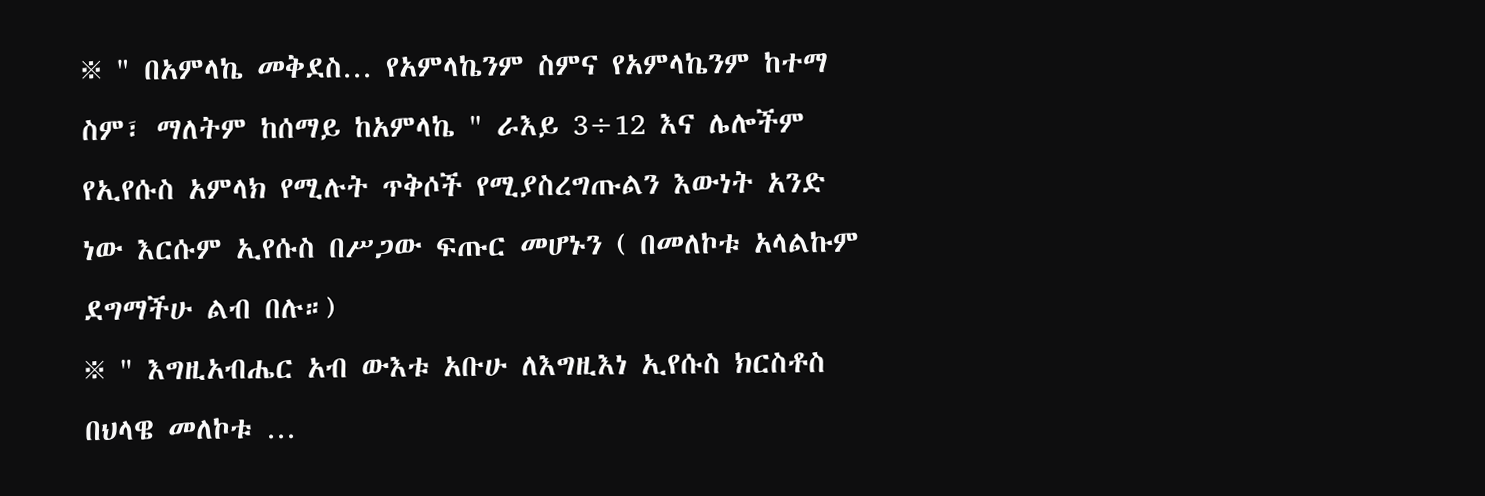፠ " በአምላኬ መቅደስ… የአምላኬንም ስምና የአምላኬንም ከተማ ስም፣ ማለትም ከሰማይ ከአምላኬ " ራእይ 3÷12 እና ሌሎችም የኢየሱስ አምላክ የሚሉት ጥቅሶች የሚያስረግጡልን እውነት አንድ ነው እርሱም ኢየሱስ በሥጋው ፍጡር መሆኑን ( በመለኮቱ አላልኩም ደግማችሁ ልብ በሉ።)
፠ " እግዚአብሔር አብ ውእቱ አቡሁ ለእግዚእነ ኢየሱስ ክርስቶስ በህላዌ መለኮቱ …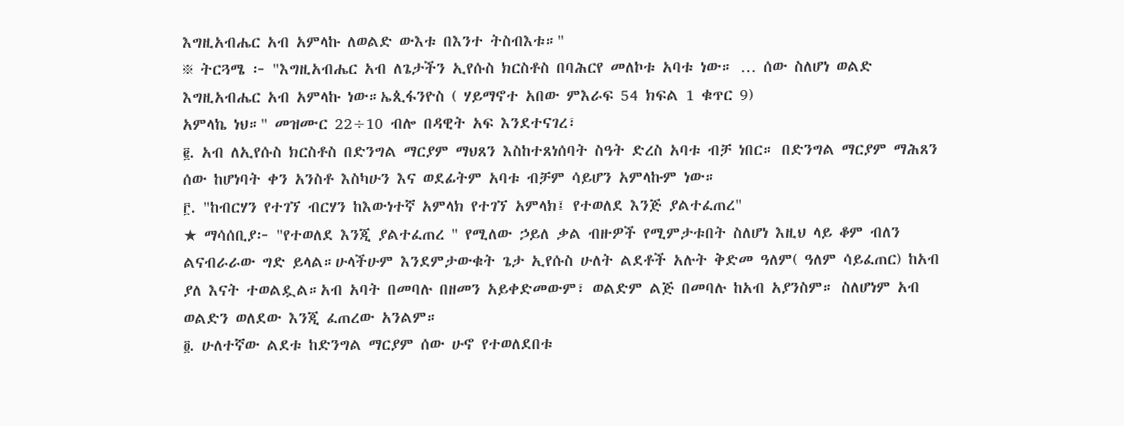እግዚአብሔር አብ አምላኩ ለወልድ ውእቱ በእንተ ትስብእቱ።"
፠ ትርጓሜ ፦ "እግዚአብሔር አብ ለጌታችን ኢየሱስ ክርስቶስ በባሕርየ መለኮቱ አባቱ ነው። … ሰው ስለሆነ ወልድ እግዚአብሔር አብ አምላኩ ነው።ኤጲፋንዮስ ( ሃይማኖተ አበው ምእራፍ 54 ክፍል 1 ቁጥር 9)
አምላኬ ነህ።" መዝሙር 22÷10 ብሎ በዳዊት አፍ እንደተናገረ፣
፪. አብ ለኢየሱስ ክርስቶስ በድንግል ማርያም ማህጸን እስከተጸነሰባት ስዓት ድረስ አባቱ ብቻ ነበር። በድንግል ማርያም ማሕጸን ሰው ከሆነባት ቀን አንስቶ እስካሁን እና ወደፊትም አባቱ ብቻም ሳይሆን አምላኩም ነው።
፫. "ከብርሃን የተገኘ ብርሃን ከእውነተኛ አምላክ የተገኘ አምላክ፤ የተወለደ እንጅ ያልተፈጠረ"
★ ማሳሰቢያ፦ "የተወለደ እንጂ ያልተፈጠረ " የሚለው ኃይለ ቃል ብዙዎች የሚምታቱበት ስለሆነ እዚህ ላይ ቆም ብለን ልናብራራው ግድ ይላል።ሁላችሁም እንደምታውቁት ጌታ ኢየሱስ ሁለት ልደቶች አሉት ቅድመ ዓለም( ዓለም ሳይፈጠር) ከአብ ያለ እናት ተወልዷል።አብ አባት በመባሉ በዘመን አይቀድመውም፣ ወልድም ልጅ በመባሉ ከአብ አያንስም። ስለሆነም አብ ወልድን ወለደው እንጂ ፈጠረው አንልም።
፬. ሁለተኛው ልደቱ ከድንግል ማርያም ሰው ሁኖ የተወለደበቱ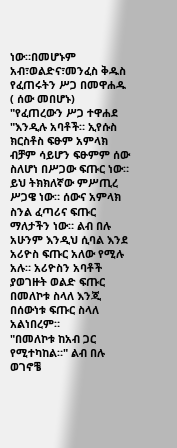ነው።በመሆኑም አብ፣ወልድና፣መንፈስ ቅዱስ የፈጠሩትን ሥጋ በመዋሐዱ ( ሰው መበሆኑ) "የፈጠረውን ሥጋ ተዋሐደ "እንዲሉ አባቶች። ኢየሱስ ክርስቶስ ፍፁም አምላክ ብቻም ሳይሆን ፍፁምም ሰው ስለሆነ በሥጋው ፍጡር ነው። ይህ ትክክለኛው ምሥጢረ ሥጋዌ ነው። ሰውና አምላክ ስንል ፈጣሪና ፍጡር ማለታችን ነው። ልብ በሉ አሁንም እንዲህ ሲባል እንደ አሪዮስ ፍጡር አለው የሚሉ አሉ። አሪዮስን አባቶች ያወገዙት ወልድ ፍጡር በመለኮቱ ስላለ እንጂ በሰውነቱ ፍጡር ስላለ አልነበረም።
"በመለኮቱ ከአብ ጋር የሚተካከል።" ልብ በሉ ወገኖቼ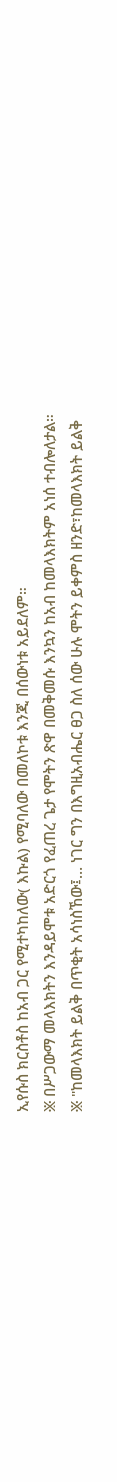ኢየሱስ ክርስቶስ ከአብ ጋር የሚተካከለው( እኩል) የሚባለው በመለኮቱ እንጂ በሰውነቱ አይደለም።
፠ በሥጋውማ መላእክትን እንዳይሞቱ አድርጎ የፈጠረ ጌታ የሞትን ጽዋ በመቅመሱ እንኳን ከአብ ከመላእክትም አነሰ ተብሎለታል።
፠ "ከመላእክት ይልቅ በጥቂት አሳነስኸው፤… ነገር ግን በእግዚአብሔር ፀጋ ስለ ሰው ሁሉ ሞትን ይቀምስ ዘንድ፣ከመላእክት ይልቅ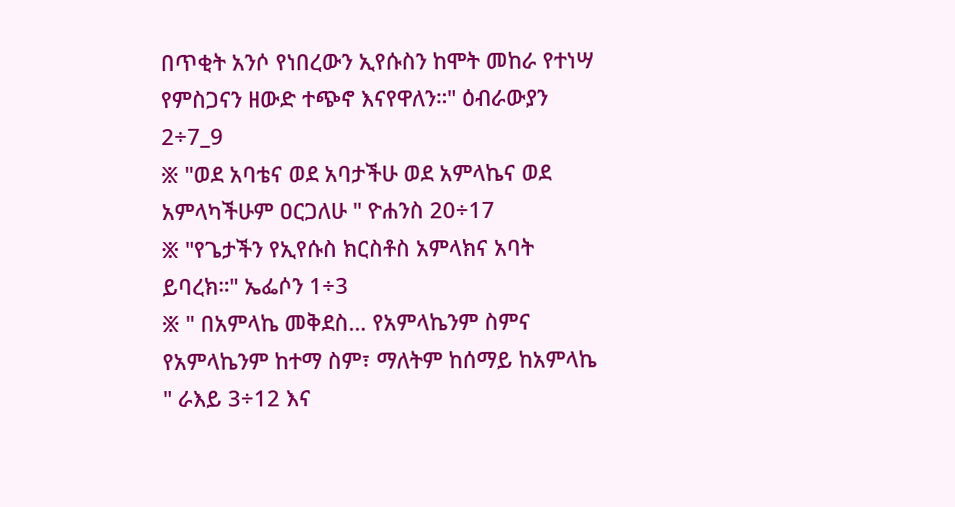በጥቂት አንሶ የነበረውን ኢየሱስን ከሞት መከራ የተነሣ የምስጋናን ዘውድ ተጭኖ እናየዋለን።" ዕብራውያን 2÷7_9
፠ "ወደ አባቴና ወደ አባታችሁ ወደ አምላኬና ወደ አምላካችሁም ዐርጋለሁ " ዮሐንስ 20÷17
፠ "የጌታችን የኢየሱስ ክርስቶስ አምላክና አባት ይባረክ።" ኤፌሶን 1÷3
፠ " በአምላኬ መቅደስ… የአምላኬንም ስምና የአምላኬንም ከተማ ስም፣ ማለትም ከሰማይ ከአምላኬ " ራእይ 3÷12 እና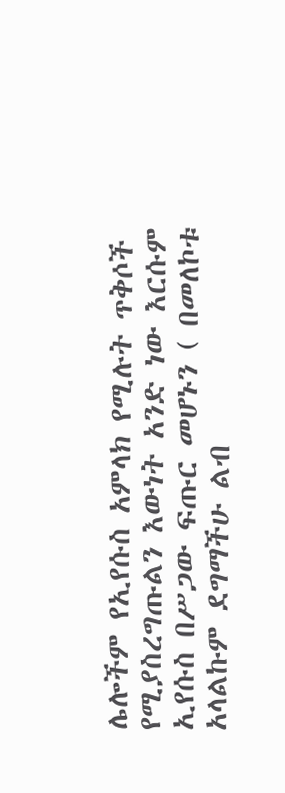ሌሎችም የኢየሱስ አምላክ የሚሉት ጥቅሶች የሚያስረግጡልን እውነት አንድ ነው እርሱም ኢየሱስ በሥጋው ፍጡር መሆኑን ( በመለኮቱ አላልኩም ደግማችሁ ልብ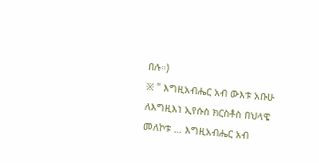በሉ።)
፠ " እግዚአብሔር አብ ውእቱ አቡሁ ለእግዚእነ ኢየሱስ ክርስቶስ በህላዌ መለኮቱ … እግዚአብሔር አብ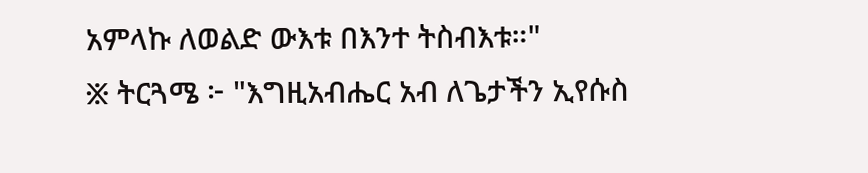አምላኩ ለወልድ ውእቱ በእንተ ትስብእቱ።"
፠ ትርጓሜ ፦ "እግዚአብሔር አብ ለጌታችን ኢየሱስ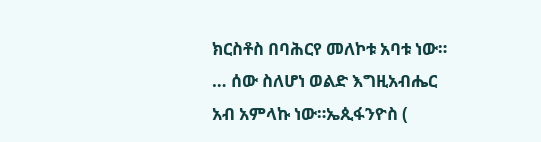ክርስቶስ በባሕርየ መለኮቱ አባቱ ነው። … ሰው ስለሆነ ወልድ እግዚአብሔር አብ አምላኩ ነው።ኤጲፋንዮስ (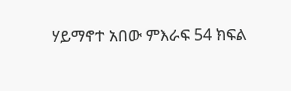ሃይማኖተ አበው ምእራፍ 54 ክፍል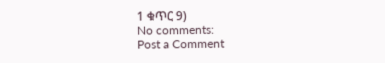1 ቁጥር 9)
No comments:
Post a Comment